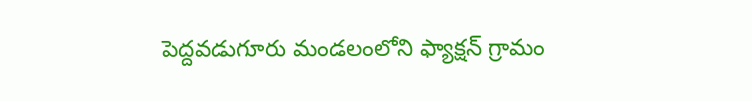పెద్దవడుగూరు మండలంలోని ఫ్యాక్షన్ గ్రామం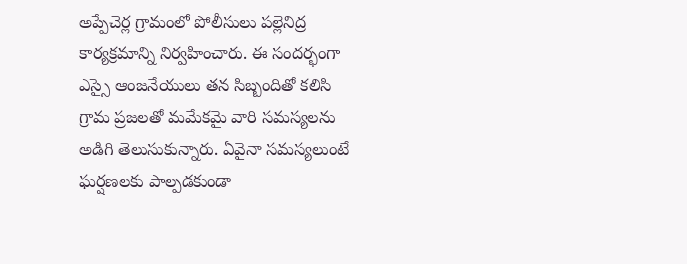అప్పేచెర్ల గ్రామంలో పోలీసులు పల్లెనిద్ర కార్యక్రమాన్ని నిర్వహించారు. ఈ సందర్భంగా ఎస్సై ఆంజనేయులు తన సిబ్బందితో కలిసి గ్రామ ప్రజలతో మమేకమై వారి సమస్యలను అడిగి తెలుసుకున్నారు. ఏవైనా సమస్యలుంటే ఘర్షణలకు పాల్పడకుండా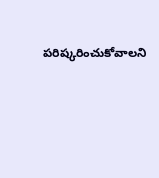పరిష్కరించుకోవాలని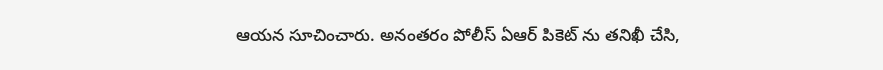ఆయన సూచించారు. అనంతరం పోలీస్ ఏఆర్ పికెట్ ను తనిఖీ చేసి,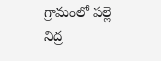గ్రామంలో పల్లె నిద్ర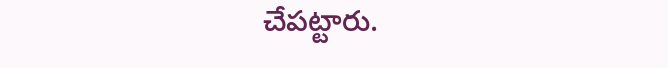చేపట్టారు.